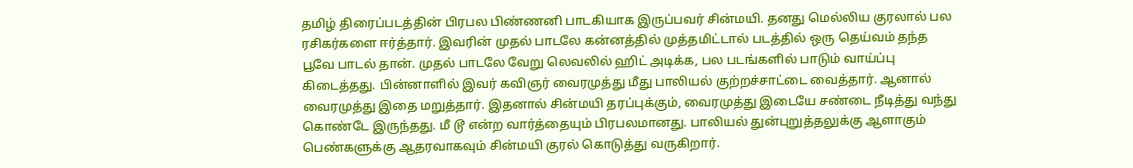தமிழ் திரைப்படத்தின் பிரபல பிண்ணனி பாடகியாக இருப்பவர் சின்மயி. தனது மெல்லிய குரலால் பல ரசிகர்களை ஈர்த்தார். இவரின் முதல் பாடலே கன்னத்தில் முத்தமிட்டால் படத்தில் ஒரு தெய்வம் தந்த பூவே பாடல் தான். முதல் பாடலே வேறு லெவலில் ஹிட் அடிக்க, பல படங்களில் பாடும் வாய்ப்பு கிடைத்தது. பின்னாளில் இவர் கவிஞர் வைரமுத்து மீது பாலியல் குற்றச்சாட்டை வைத்தார். ஆனால் வைரமுத்து இதை மறுத்தார். இதனால் சின்மயி தரப்புக்கும், வைரமுத்து இடையே சண்டை நீடித்து வந்து கொண்டே இருந்தது. மீ டூ என்ற வார்த்தையும் பிரபலமானது. பாலியல் துன்புறுத்தலுக்கு ஆளாகும் பெண்களுக்கு ஆதரவாகவும் சின்மயி குரல் கொடுத்து வருகிறார்.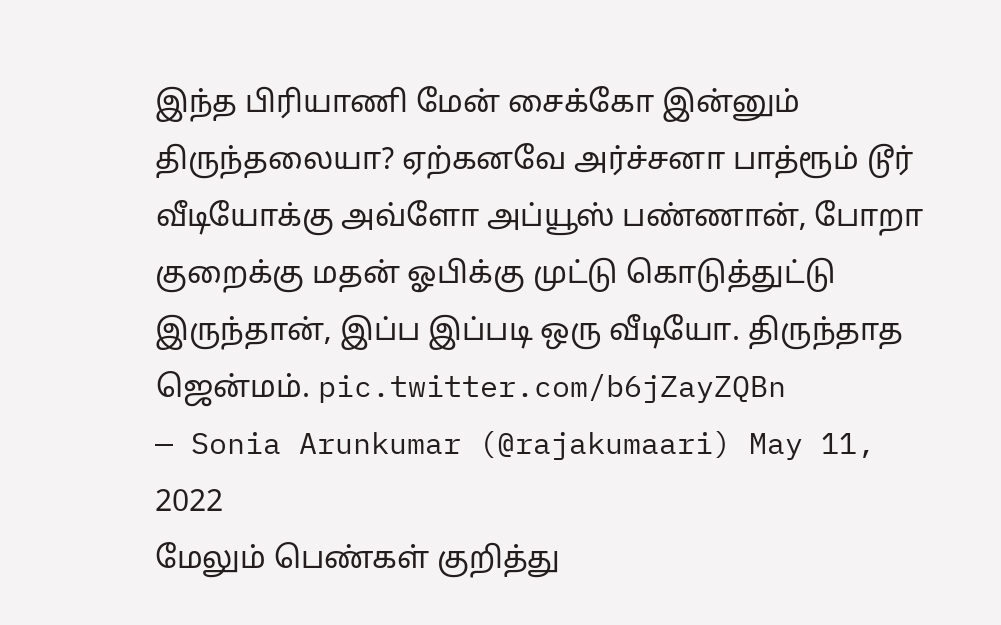இந்த பிரியாணி மேன் சைக்கோ இன்னும் திருந்தலையா? ஏற்கனவே அர்ச்சனா பாத்ரூம் டூர் வீடியோக்கு அவ்ளோ அப்யூஸ் பண்ணான், போறா குறைக்கு மதன் ஓபிக்கு முட்டு கொடுத்துட்டு இருந்தான், இப்ப இப்படி ஒரு வீடியோ. திருந்தாத ஜென்மம். pic.twitter.com/b6jZayZQBn
— Sonia Arunkumar (@rajakumaari) May 11, 2022
மேலும் பெண்கள் குறித்து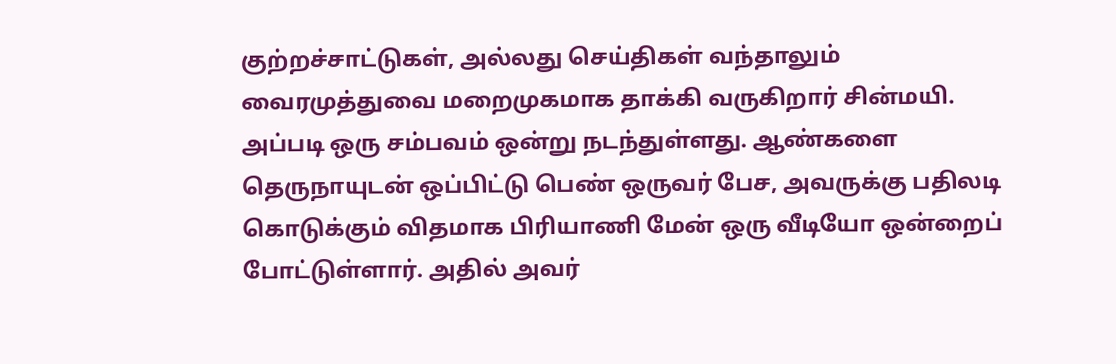குற்றச்சாட்டுகள், அல்லது செய்திகள் வந்தாலும் வைரமுத்துவை மறைமுகமாக தாக்கி வருகிறார் சின்மயி. அப்படி ஒரு சம்பவம் ஒன்று நடந்துள்ளது. ஆண்களை தெருநாயுடன் ஒப்பிட்டு பெண் ஒருவர் பேச, அவருக்கு பதிலடி கொடுக்கும் விதமாக பிரியாணி மேன் ஒரு வீடியோ ஒன்றைப் போட்டுள்ளார். அதில் அவர்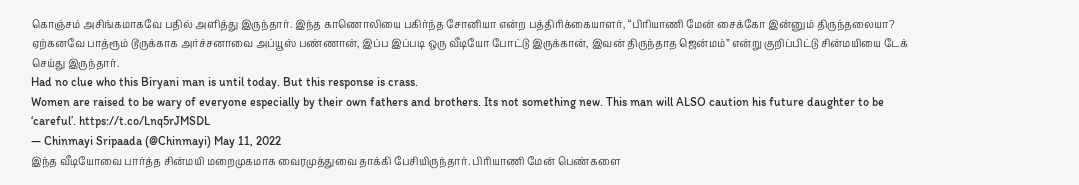கொஞ்சம் அசிங்கமாகவே பதில் அளித்து இருந்தார். இந்த காணொலியை பகிர்ந்த சோனியா என்ற பத்திரிக்கையாளர், “பிரியாணி மேன் சைக்கோ இன்னும் திருந்தலையா? ஏற்கனவே பாத்ரூம் டூருக்காக அர்ச்சனாவை அப்யூஸ் பண்ணான், இப்ப இப்படி ஒரு வீடியோ போட்டு இருக்கான், இவன் திருந்தாத ஜென்மம்” என்று குறிப்பிட்டு சின்மயியை டேக் செய்து இருந்தார்.
Had no clue who this Biryani man is until today. But this response is crass.
Women are raised to be wary of everyone especially by their own fathers and brothers. Its not something new. This man will ALSO caution his future daughter to be ‘careful’. https://t.co/Lnq5rJMSDL
— Chinmayi Sripaada (@Chinmayi) May 11, 2022
இந்த வீடியோவை பார்த்த சின்மயி மறைமுகமாக வைரமுத்துவை தாக்கி பேசியிருந்தார். பிரியாணி மேன் பெண்களை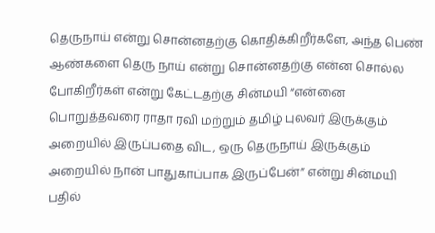தெருநாய் என்று சொன்னதற்கு கொதிக்கிறீர்களே, அந்த பெண் ஆண்களை தெரு நாய் என்று சொன்னதற்கு என்ன சொல்ல போகிறீர்கள் என்று கேட்டதற்கு சின்மயி “என்னை பொறுத்தவரை ராதா ரவி மற்றும் தமிழ் புலவர் இருக்கும் அறையில் இருப்பதை விட, ஒரு தெருநாய் இருக்கும் அறையில் நான் பாதுகாப்பாக இருப்பேன்” என்று சின்மயி பதில்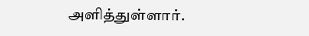அளித்துள்ளார்.